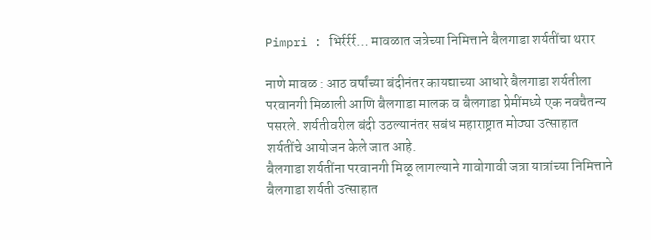Pimpri : भिर्रर्रर्र… मावळात जत्रेच्या निमित्ताने बैलगाडा शर्यतींचा थरार

नाणे मावळ : आठ वर्षांच्या बंदीनंतर कायद्याच्या आधारे बैलगाडा शर्यतीला परवानगी मिळाली आणि बैलगाडा मालक व बैलगाडा प्रेमींमध्ये एक नवचैतन्य पसरले. शर्यतीवरील बंदी उठल्यानंतर सबंध महाराष्ट्रात मोठ्या उत्साहात शर्यतींचे आयोजन केले जात आहे.
बैलगाडा शर्यतींना परवानगी मिळू लागल्याने गावोगावी जत्रा यात्रांच्या निमित्ताने बैलगाडा शर्यती उत्साहात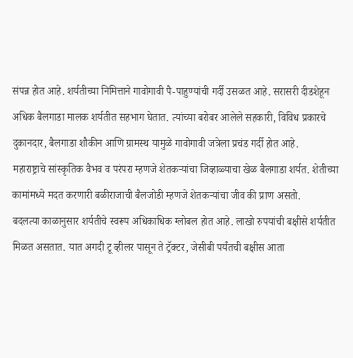संपन्न होत आहे. शर्यतीच्या निमित्ताने गावोगावी पै-पाहुण्यांची गर्दी उसळत आहे. सरासरी दीडशेहून अधिक बैलगाडा मालक शर्यतीत सहभाग घेतात. त्यांच्या बरोबर आलेले सहकारी, विविध प्रकारचे दुकानदार, बैलगाडा शौकीन आणि ग्रामस्थ यामुळे गावोगावी जत्रेला प्रचंड गर्दी होत आहे.
महाराष्ट्राचे सांस्कृतिक वैभव व परंपरा म्हणजे शेतकऱ्यांचा जिव्हाळ्याचा खेळ बैलगाडा शर्यत. शेतीच्या कामांमध्ये मदत करणारी बळीराजाची बैलजोडी म्हणजे शेतकऱ्यांचा जीव की प्राण असतो.
बदलत्या काळानुसार शर्यतीचे स्वरूप अधिकाधिक ग्लोबल होत आहे. लाखो रुपयांची बक्षीसे शर्यतीत मिळत असतात. यात अगदी टू व्हीलर पासून ते ट्रॅक्टर, जेसीबी पर्यंतची बक्षीस आता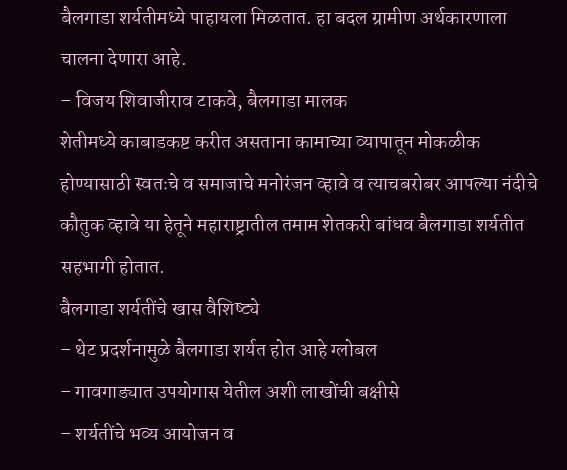बैलगाडा शर्यतीमध्ये पाहायला मिळतात. हा बदल ग्रामीण अर्थकारणाला चालना देणारा आहे.
– विजय शिवाजीराव टाकवे, बैलगाडा मालक
शेतीमध्ये काबाडकष्ट करीत असताना कामाच्या व्यापातून मोकळीक होण्यासाठी स्वतःचे व समाजाचे मनोरंजन व्हावे व त्याचबरोबर आपल्या नंदीचे कौतुक व्हावे या हेतूने महाराष्ट्रातील तमाम शेतकरी बांधव बैलगाडा शर्यतीत सहभागी होतात.
बैलगाडा शर्यतींचे खास वैशिष्ट्ये
– थेट प्रदर्शनामुळे बैलगाडा शर्यत होत आहे ग्लोबल
– गावगाड्यात उपयोगास येतील अशी लाखोंची बक्षीसे
– शर्यतींचे भव्य आयोजन व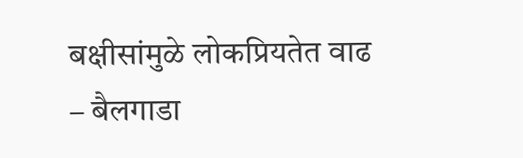बक्षीसांमुळे लोकप्रियतेत वाढ
– बैलगाडा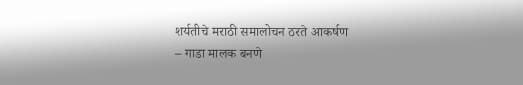शर्यतीचे मराठी समालोचन ठरते आकर्षण
– गाडा मालक बनणे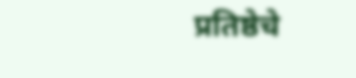प्रतिष्ठेचे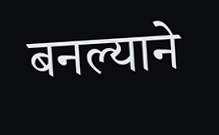बनल्याने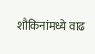शौकिनांमध्ये वाढ